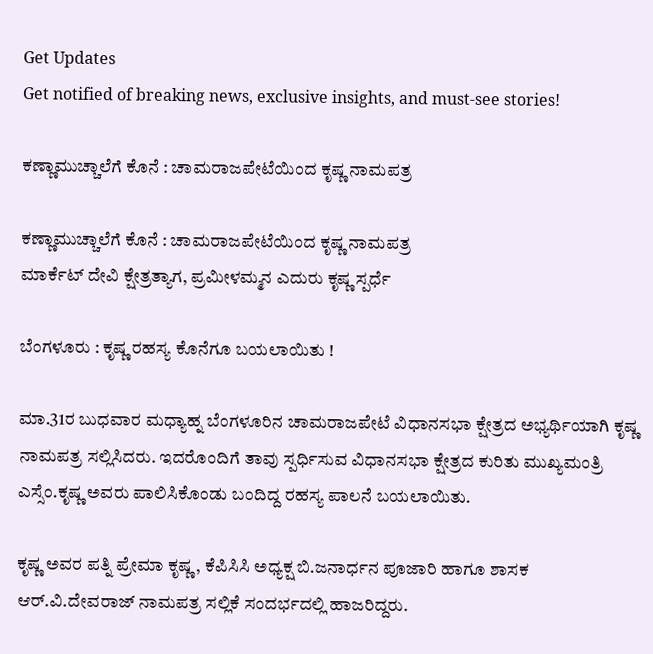Get Updates
Get notified of breaking news, exclusive insights, and must-see stories!

ಕಣ್ಣಾಮುಚ್ಚಾಲೆಗೆ ಕೊನೆ : ಚಾಮರಾಜಪೇಟೆಯಿಂದ ಕೃಷ್ಣ ನಾಮಪತ್ರ

ಕಣ್ಣಾಮುಚ್ಚಾಲೆಗೆ ಕೊನೆ : ಚಾಮರಾಜಪೇಟೆಯಿಂದ ಕೃಷ್ಣ ನಾಮಪತ್ರ
ಮಾರ್ಕೆಟ್‌ ದೇವಿ ಕ್ಷೇತ್ರತ್ಯಾಗ, ಪ್ರಮೀಳಮ್ಮನ ಎದುರು ಕೃಷ್ಣ ಸ್ಪರ್ಧೆ

ಬೆಂಗಳೂರು : ಕೃಷ್ಣ ರಹಸ್ಯ ಕೊನೆಗೂ ಬಯಲಾಯಿತು !

ಮಾ.31ರ ಬುಧವಾರ ಮಧ್ಯಾಹ್ನ ಬೆಂಗಳೂರಿನ ಚಾಮರಾಜಪೇಟೆ ವಿಧಾನಸಭಾ ಕ್ಷೇತ್ರದ ಅಭ್ಯರ್ಥಿಯಾಗಿ ಕೃಷ್ಣ ನಾಮಪತ್ರ ಸಲ್ಲಿಸಿದರು. ಇದರೊಂದಿಗೆ ತಾವು ಸ್ಪರ್ಧಿಸುವ ವಿಧಾನಸಭಾ ಕ್ಷೇತ್ರದ ಕುರಿತು ಮುಖ್ಯಮಂತ್ರಿ ಎಸ್ಸೆಂ.ಕೃಷ್ಣ ಅವರು ಪಾಲಿಸಿಕೊಂಡು ಬಂದಿದ್ದ ರಹಸ್ಯ ಪಾಲನೆ ಬಯಲಾಯಿತು.

ಕೃಷ್ಣ ಅವರ ಪತ್ನಿ ಪ್ರೇಮಾ ಕೃಷ್ಣ , ಕೆಪಿಸಿಸಿ ಅಧ್ಯಕ್ಷ ಬಿ.ಜನಾರ್ಧನ ಪೂಜಾರಿ ಹಾಗೂ ಶಾಸಕ ಆರ್‌.ವಿ.ದೇವರಾಜ್‌ ನಾಮಪತ್ರ ಸಲ್ಲಿಕೆ ಸಂದರ್ಭದಲ್ಲಿ ಹಾಜರಿದ್ದರು.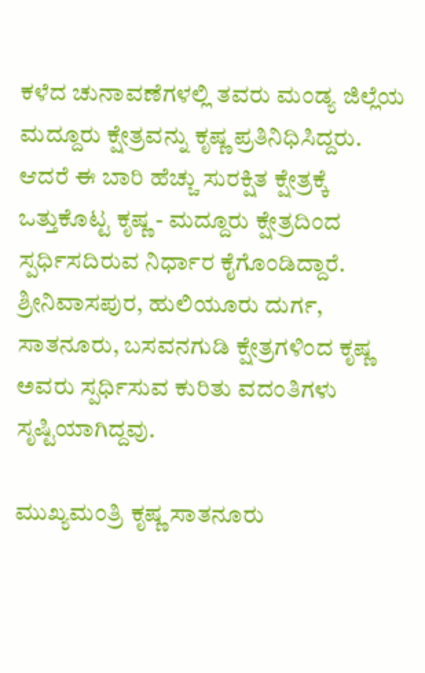ಕಳೆದ ಚುನಾವಣೆಗಳಲ್ಲಿ ತವರು ಮಂಡ್ಯ ಜಿಲ್ಲೆಯ ಮದ್ದೂರು ಕ್ಷೇತ್ರವನ್ನು ಕೃಷ್ಣ ಪ್ರತಿನಿಧಿಸಿದ್ದರು. ಆದರೆ ಈ ಬಾರಿ ಹೆಚ್ಚು ಸುರಕ್ಷಿತ ಕ್ಷೇತ್ರಕ್ಕೆ ಒತ್ತುಕೊಟ್ಟ ಕೃಷ್ಣ - ಮದ್ದೂರು ಕ್ಷೇತ್ರದಿಂದ ಸ್ಪರ್ಧಿಸದಿರುವ ನಿರ್ಧಾರ ಕೈಗೊಂಡಿದ್ದಾರೆ. ಶ್ರೀನಿವಾಸಪುರ, ಹುಲಿಯೂರು ದುರ್ಗ, ಸಾತನೂರು, ಬಸವನಗುಡಿ ಕ್ಷೇತ್ರಗಳಿಂದ ಕೃಷ್ಣ ಅವರು ಸ್ಪರ್ಧಿಸುವ ಕುರಿತು ವದಂತಿಗಳು ಸೃಷ್ಟಿಯಾಗಿದ್ದವು.

ಮುಖ್ಯಮಂತ್ರಿ ಕೃಷ್ಣ ಸಾತನೂರು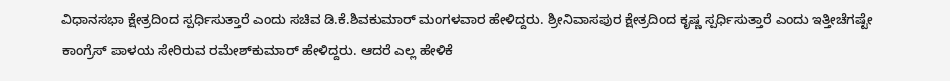ವಿಧಾನಸಭಾ ಕ್ಷೇತ್ರದಿಂದ ಸ್ಪರ್ಧಿಸುತ್ತಾರೆ ಎಂದು ಸಚಿವ ಡಿ.ಕೆ.ಶಿವಕುಮಾರ್‌ ಮಂಗಳವಾರ ಹೇಳಿದ್ದರು. ಶ್ರೀನಿವಾಸಪುರ ಕ್ಷೇತ್ರದಿಂದ ಕೃಷ್ಣ ಸ್ಪರ್ಧಿಸುತ್ತಾರೆ ಎಂದು ಇತ್ತೀಚೆಗಷ್ಟೇ ಕಾಂಗ್ರೆಸ್‌ ಪಾಳಯ ಸೇರಿರುವ ರಮೇಶ್‌ಕುಮಾರ್‌ ಹೇಳಿದ್ದರು. ಆದರೆ ಎಲ್ಲ ಹೇಳಿಕೆ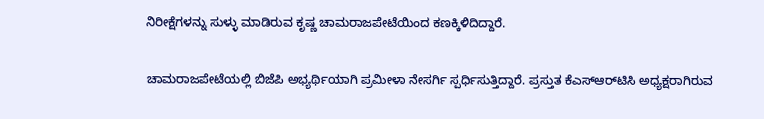ನಿರೀಕ್ಷೆಗಳನ್ನು ಸುಳ್ಳು ಮಾಡಿರುವ ಕೃಷ್ಣ ಚಾಮರಾಜಪೇಟೆಯಿಂದ ಕಣಕ್ಕಿಳಿದಿದ್ದಾರೆ.

ಚಾಮರಾಜಪೇಟೆಯಲ್ಲಿ ಬಿಜೆಪಿ ಅಭ್ಯರ್ಥಿಯಾಗಿ ಪ್ರಮೀಳಾ ನೇಸರ್ಗಿ ಸ್ಪರ್ಧಿಸುತ್ತಿದ್ದಾರೆ. ಪ್ರಸ್ತುತ ಕೆಎಸ್‌ಆರ್‌ಟಿಸಿ ಅಧ್ಯಕ್ಷರಾಗಿರುವ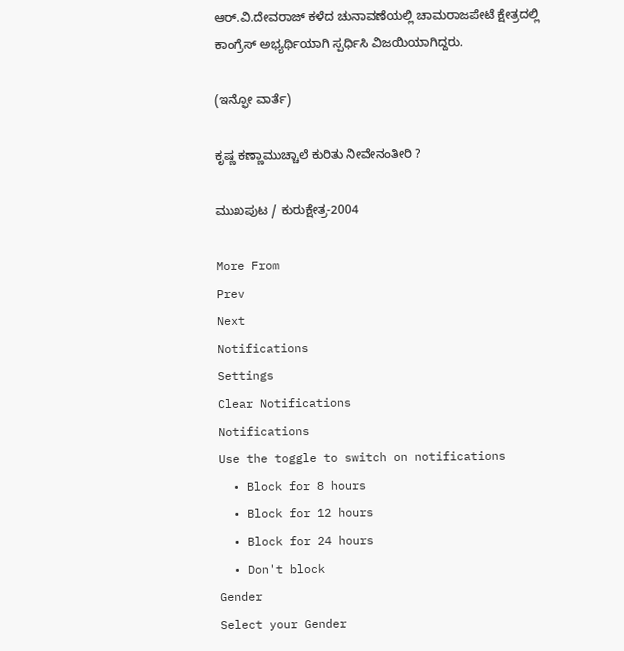ಆರ್‌.ವಿ.ದೇವರಾಜ್‌ ಕಳೆದ ಚುನಾವಣೆಯಲ್ಲಿ ಚಾಮರಾಜಪೇಟೆ ಕ್ಷೇತ್ರದಲ್ಲಿ ಕಾಂಗ್ರೆಸ್‌ ಅಭ್ಯರ್ಥಿಯಾಗಿ ಸ್ಪರ್ಧಿಸಿ ವಿಜಯಿಯಾಗಿದ್ದರು.

(ಇನ್ಫೋ ವಾರ್ತೆ)

ಕೃಷ್ಣ ಕಣ್ಣಾಮುಚ್ಚಾಲೆ ಕುರಿತು ನೀವೇನಂತೀರಿ ?

ಮುಖಪುಟ / ಕುರುಕ್ಷೇತ್ರ-2004

More From
Prev
Next
Notifications
Settings
Clear Notifications
Notifications
Use the toggle to switch on notifications
  • Block for 8 hours
  • Block for 12 hours
  • Block for 24 hours
  • Don't block
Gender
Select your Gender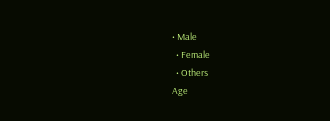• Male
  • Female
  • Others
Age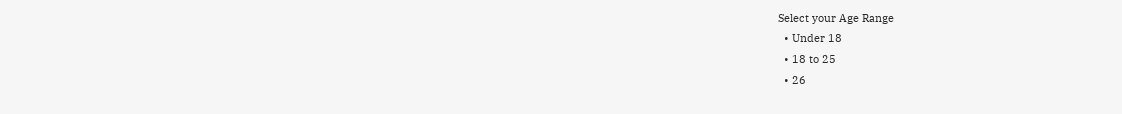Select your Age Range
  • Under 18
  • 18 to 25
  • 26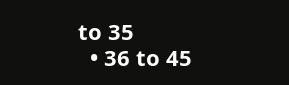to 35
  • 36 to 45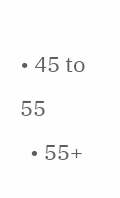• 45 to 55
  • 55+